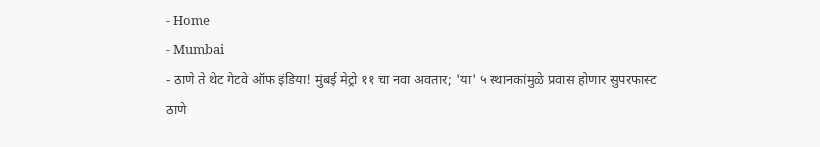- Home
- Mumbai
- ठाणे ते थेट गेटवे ऑफ इंडिया! मुंबई मेट्रो ११ चा नवा अवतार; 'या' ५ स्थानकांमुळे प्रवास होणार सुपरफास्ट
ठाणे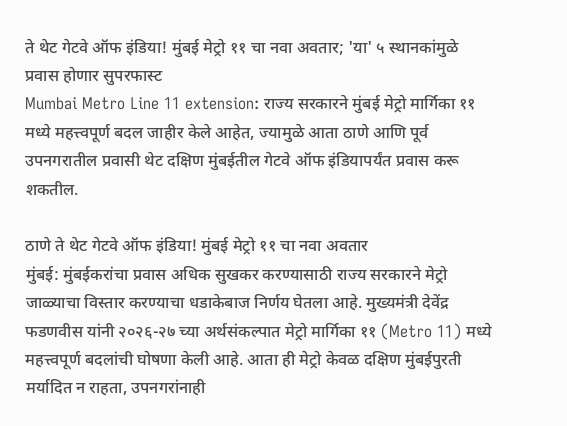ते थेट गेटवे ऑफ इंडिया! मुंबई मेट्रो ११ चा नवा अवतार; 'या' ५ स्थानकांमुळे प्रवास होणार सुपरफास्ट
Mumbai Metro Line 11 extension: राज्य सरकारने मुंबई मेट्रो मार्गिका ११ मध्ये महत्त्वपूर्ण बदल जाहीर केले आहेत, ज्यामुळे आता ठाणे आणि पूर्व उपनगरातील प्रवासी थेट दक्षिण मुंबईतील गेटवे ऑफ इंडियापर्यंत प्रवास करू शकतील.

ठाणे ते थेट गेटवे ऑफ इंडिया! मुंबई मेट्रो ११ चा नवा अवतार
मुंबई: मुंबईकरांचा प्रवास अधिक सुखकर करण्यासाठी राज्य सरकारने मेट्रो जाळ्याचा विस्तार करण्याचा धडाकेबाज निर्णय घेतला आहे. मुख्यमंत्री देवेंद्र फडणवीस यांनी २०२६-२७ च्या अर्थसंकल्पात मेट्रो मार्गिका ११ (Metro 11) मध्ये महत्त्वपूर्ण बदलांची घोषणा केली आहे. आता ही मेट्रो केवळ दक्षिण मुंबईपुरती मर्यादित न राहता, उपनगरांनाही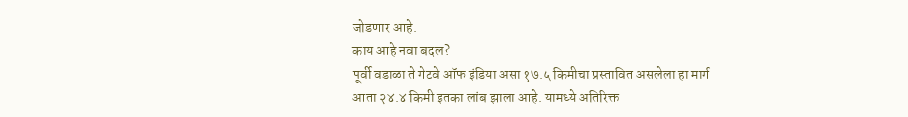जोडणार आहे.
काय आहे नवा बदल?
पूर्वी वडाळा ते गेटवे ऑफ इंडिया असा १७.५ किमीचा प्रस्तावित असलेला हा मार्ग आता २४.४ किमी इतका लांब झाला आहे. यामध्ये अतिरिक्त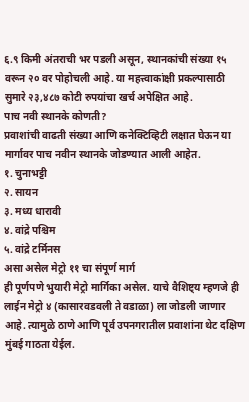६.९ किमी अंतराची भर पडली असून, स्थानकांची संख्या १५ वरून २० वर पोहोचली आहे. या महत्त्वाकांक्षी प्रकल्पासाठी सुमारे २३,४८७ कोटी रुपयांचा खर्च अपेक्षित आहे.
पाच नवी स्थानके कोणती?
प्रवाशांची वाढती संख्या आणि कनेक्टिव्हिटी लक्षात घेऊन या मार्गावर पाच नवीन स्थानके जोडण्यात आली आहेत.
१. चुनाभट्टी
२. सायन
३. मध्य धारावी
४. वांद्रे पश्चिम
५. वांद्रे टर्मिनस
असा असेल मेट्रो ११ चा संपूर्ण मार्ग
ही पूर्णपणे भुयारी मेट्रो मार्गिका असेल. याचे वैशिष्ट्य म्हणजे ही लाईन मेट्रो ४ (कासारवडवली ते वडाळा) ला जोडली जाणार आहे. त्यामुळे ठाणे आणि पूर्व उपनगरातील प्रवाशांना थेट दक्षिण मुंबई गाठता येईल.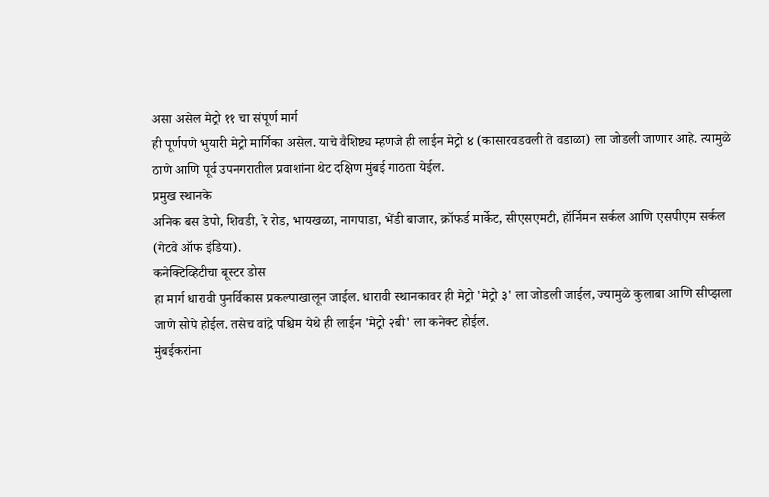असा असेल मेट्रो ११ चा संपूर्ण मार्ग
ही पूर्णपणे भुयारी मेट्रो मार्गिका असेल. याचे वैशिष्ट्य म्हणजे ही लाईन मेट्रो ४ (कासारवडवली ते वडाळा) ला जोडली जाणार आहे. त्यामुळे ठाणे आणि पूर्व उपनगरातील प्रवाशांना थेट दक्षिण मुंबई गाठता येईल.
प्रमुख स्थानके
अनिक बस डेपो, शिवडी, रे रोड, भायखळा, नागपाडा, भेंडी बाजार, क्रॉफर्ड मार्केट, सीएसएमटी, हॉर्निमन सर्कल आणि एसपीएम सर्कल (गेटवे ऑफ इंडिया).
कनेक्टिव्हिटीचा बूस्टर डोस
हा मार्ग धारावी पुनर्विकास प्रकल्पाखालून जाईल. धारावी स्थानकावर ही मेट्रो 'मेट्रो ३' ला जोडली जाईल, ज्यामुळे कुलाबा आणि सीप्झला जाणे सोपे होईल. तसेच वांद्रे पश्चिम येथे ही लाईन 'मेट्रो २बी' ला कनेक्ट होईल.
मुंबईकरांना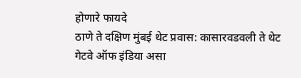होणारे फायदे
ठाणे ते दक्षिण मुंबई थेट प्रवास: कासारवडवली ते थेट गेटवे ऑफ इंडिया असा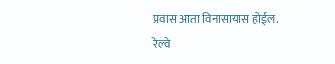प्रवास आता विनासायास होईल.
रेल्वे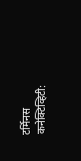टर्मिनस कनेक्टिव्हिटी: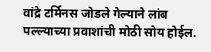वांद्रे टर्मिनस जोडले गेल्याने लांब पल्ल्याच्या प्रवाशांची मोठी सोय होईल.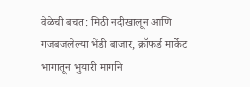वेळेची बचत: मिठी नदीखालून आणि गजबजलेल्या भेंडी बाजार, क्रॉफर्ड मार्केट भागातून भुयारी मार्गाने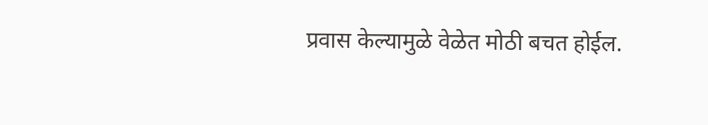प्रवास केल्यामुळे वेळेत मोठी बचत होईल.